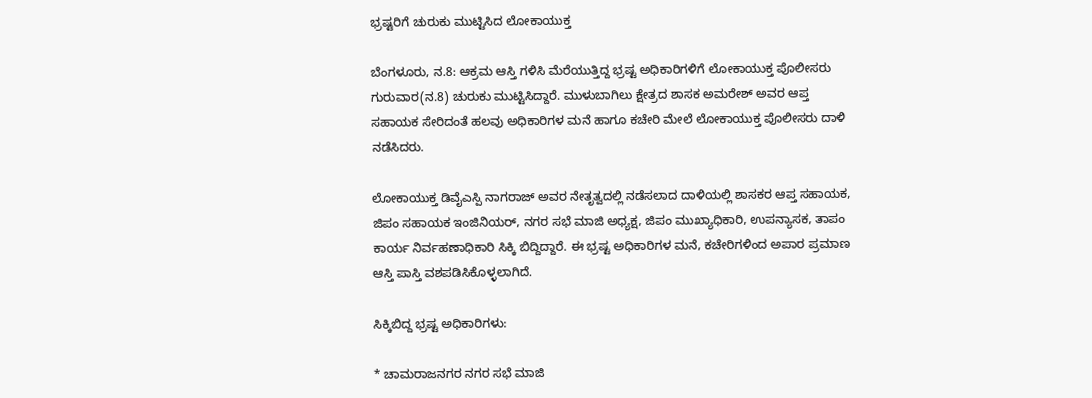ಭ್ರಷ್ಟರಿಗೆ ಚುರುಕು ಮುಟ್ಟಿಸಿದ ಲೋಕಾಯುಕ್ತ

ಬೆಂಗಳೂರು, ನ.8: ಆಕ್ರಮ ಆಸ್ತಿ ಗಳಿಸಿ ಮೆರೆಯುತ್ತಿದ್ದ ಭ್ರಷ್ಟ ಅಧಿಕಾರಿಗಳಿಗೆ ಲೋಕಾಯುಕ್ತ ಪೊಲೀಸರು ಗುರುವಾರ(ನ.8) ಚುರುಕು ಮುಟ್ಟಿಸಿದ್ದಾರೆ. ಮುಳುಬಾಗಿಲು ಕ್ಷೇತ್ರದ ಶಾಸಕ ಅಮರೇಶ್ ಅವರ ಆಪ್ತ ಸಹಾಯಕ ಸೇರಿದಂತೆ ಹಲವು ಅಧಿಕಾರಿಗಳ ಮನೆ ಹಾಗೂ ಕಚೇರಿ ಮೇಲೆ ಲೋಕಾಯುಕ್ತ ಪೊಲೀಸರು ದಾಳಿ ನಡೆಸಿದರು.

ಲೋಕಾಯುಕ್ತ ಡಿವೈಎಸ್ಪಿ ನಾಗರಾಜ್ ಅವರ ನೇತೃತ್ವದಲ್ಲಿ ನಡೆಸಲಾದ ದಾಳಿಯಲ್ಲಿ ಶಾಸಕರ ಆಪ್ತ ಸಹಾಯಕ, ಜಿಪಂ ಸಹಾಯಕ ಇಂಜಿನಿಯರ್, ನಗರ ಸಭೆ ಮಾಜಿ ಅಧ್ಯಕ್ಷ, ಜಿಪಂ ಮುಖ್ಯಾಧಿಕಾರಿ, ಉಪನ್ಯಾಸಕ, ತಾಪಂ ಕಾರ್ಯ ನಿರ್ವಹಣಾಧಿಕಾರಿ ಸಿಕ್ಕಿ ಬಿದ್ದಿದ್ದಾರೆ. ಈ ಭ್ರಷ್ಟ ಅಧಿಕಾರಿಗಳ ಮನೆ, ಕಚೇರಿಗಳಿಂದ ಅಪಾರ ಪ್ರಮಾಣ ಆಸ್ತಿ ಪಾಸ್ತಿ ವಶಪಡಿಸಿಕೊಳ್ಳಲಾಗಿದೆ.

ಸಿಕ್ಕಿಬಿದ್ದ ಭ್ರಷ್ಟ ಅಧಿಕಾರಿಗಳು:

* ಚಾಮರಾಜನಗರ ನಗರ ಸಭೆ ಮಾಜಿ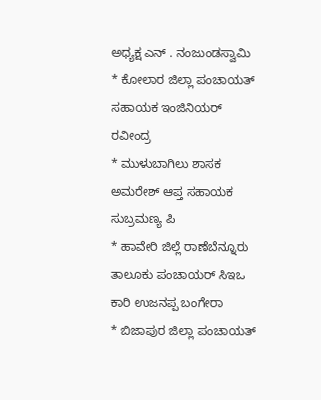ಅಧ್ಯಕ್ಷ ಎನ್ . ನಂಜುಂಡಸ್ವಾಮಿ
* ಕೋಲಾರ ಜಿಲ್ಲಾ ಪಂಚಾಯತ್ ಸಹಾಯಕ ಇಂಜಿನಿಯರ್ ರವೀಂದ್ರ
* ಮುಳುಬಾಗಿಲು ಶಾಸಕ ಅಮರೇಶ್ ಆಪ್ತ ಸಹಾಯಕ ಸುಬ್ರಮಣ್ಯ ಪಿ
* ಹಾವೇರಿ ಜಿಲ್ಲೆ ರಾಣೆಬೆನ್ನೂರು ತಾಲೂಕು ಪಂಚಾಯರ್ ಸಿಇಒ ಕಾರಿ ಉಜನಪ್ಪ ಬಂಗೇರಾ
* ಬಿಜಾಪುರ ಜಿಲ್ಲಾ ಪಂಚಾಯತ್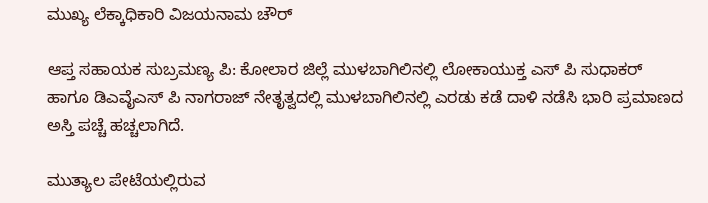ಮುಖ್ಯ ಲೆಕ್ಕಾಧಿಕಾರಿ ವಿಜಯನಾಮ ಚೌರ್

ಆಪ್ತ ಸಹಾಯಕ ಸುಬ್ರಮಣ್ಯ ಪಿ: ಕೋಲಾರ ಜಿಲ್ಲೆ ಮುಳಬಾಗಿಲಿನಲ್ಲಿ ಲೋಕಾಯುಕ್ತ ಎಸ್ ಪಿ ಸುಧಾಕರ್ ಹಾಗೂ ಡಿಎವೈಎಸ್ ಪಿ ನಾಗರಾಜ್ ನೇತೃತ್ವದಲ್ಲಿ ಮುಳಬಾಗಿಲಿನಲ್ಲಿ ಎರಡು ಕಡೆ ದಾಳಿ ನಡೆಸಿ ಭಾರಿ ಪ್ರಮಾಣದ ಅಸ್ತಿ ಪಚ್ಚೆ ಹಚ್ಚಲಾಗಿದೆ.

ಮುತ್ಯಾಲ ಪೇಟೆಯಲ್ಲಿರುವ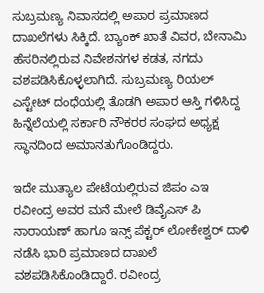ಸುಬ್ರಮಣ್ಯ ನಿವಾಸದಲ್ಲಿ ಅಪಾರ ಪ್ರಮಾಣದ ದಾಖಲೆಗಳು ಸಿಕ್ಕಿದೆ. ಬ್ಯಾಂಕ್ ಖಾತೆ ವಿವರ, ಬೇನಾಮಿ ಹೆಸರಿನಲ್ಲಿರುವ ನಿವೇಶನಗಳ ಕಡತ, ನಗದು ವಶಪಡಿಸಿಕೊಳ್ಳಲಾಗಿದೆ. ಸುಬ್ರಮಣ್ಯ ರಿಯಲ್ ಎಸ್ಟೇಟ್ ದಂಧೆಯಲ್ಲಿ ತೊಡಗಿ ಅಪಾರ ಆಸ್ತಿ ಗಳಿಸಿದ್ದ ಹಿನ್ನೆಲೆಯಲ್ಲಿ ಸರ್ಕಾರಿ ನೌಕರರ ಸಂಘದ ಅಧ್ಯಕ್ಷ ಸ್ಥಾನದಿಂದ ಅಮಾನತುಗೊಂಡಿದ್ದರು.

ಇದೇ ಮುತ್ಯಾಲ ಪೇಟೆಯಲ್ಲಿರುವ ಜಿಪಂ ಎಇ ರವೀಂದ್ರ ಅವರ ಮನೆ ಮೇಲೆ ಡಿವೈಎಸ್ ಪಿ ನಾರಾಯಣ್ ಹಾಗೂ ಇನ್ಸ್ ಪೆಕ್ಟರ್ ಲೋಕೇಶ್ವರ್ ದಾಳಿ ನಡೆಸಿ ಭಾರಿ ಪ್ರಮಾಣದ ದಾಖಲೆ ವಶಪಡಿಸಿಕೊಂಡಿದ್ದಾರೆ. ರವೀಂದ್ರ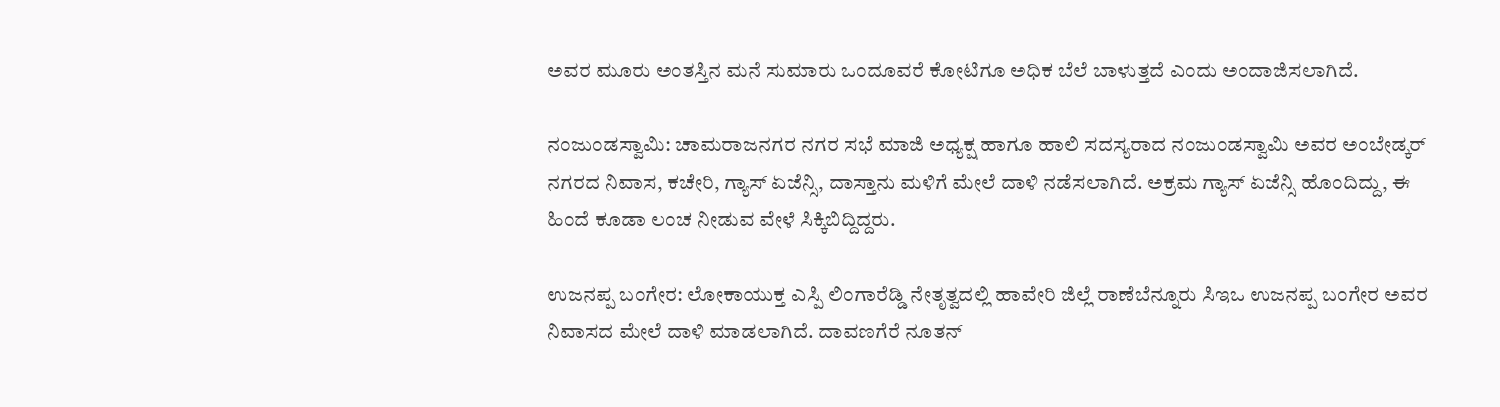ಅವರ ಮೂರು ಅಂತಸ್ತಿನ ಮನೆ ಸುಮಾರು ಒಂದೂವರೆ ಕೋಟಿಗೂ ಅಧಿಕ ಬೆಲೆ ಬಾಳುತ್ತದೆ ಎಂದು ಅಂದಾಜಿಸಲಾಗಿದೆ.

ನಂಜುಂಡಸ್ವಾಮಿ: ಚಾಮರಾಜನಗರ ನಗರ ಸಭೆ ಮಾಜಿ ಅಧ್ಯಕ್ಷ ಹಾಗೂ ಹಾಲಿ ಸದಸ್ಯರಾದ ನಂಜುಂಡಸ್ವಾಮಿ ಅವರ ಅಂಬೇಡ್ಕರ್ ನಗರದ ನಿವಾಸ, ಕಚೇರಿ, ಗ್ಯಾಸ್ ಏಜೆನ್ಸಿ, ದಾಸ್ತಾನು ಮಳಿಗೆ ಮೇಲೆ ದಾಳಿ ನಡೆಸಲಾಗಿದೆ. ಅಕ್ರಮ ಗ್ಯಾಸ್ ಏಜೆನ್ಸಿ ಹೊಂದಿದ್ದು, ಈ ಹಿಂದೆ ಕೂಡಾ ಲಂಚ ನೀಡುವ ವೇಳೆ ಸಿಕ್ಕಿಬಿದ್ದಿದ್ದರು.

ಉಜನಪ್ಪ ಬಂಗೇರ: ಲೋಕಾಯುಕ್ತ ಎಸ್ಪಿ ಲಿಂಗಾರೆಡ್ಡಿ ನೇತೃತ್ವದಲ್ಲಿ ಹಾವೇರಿ ಜಿಲ್ಲೆ ರಾಣೆಬೆನ್ನೂರು ಸಿಇಒ ಉಜನಪ್ಪ ಬಂಗೇರ ಅವರ ನಿವಾಸದ ಮೇಲೆ ದಾಳಿ ಮಾಡಲಾಗಿದೆ. ದಾವಣಗೆರೆ ನೂತನ್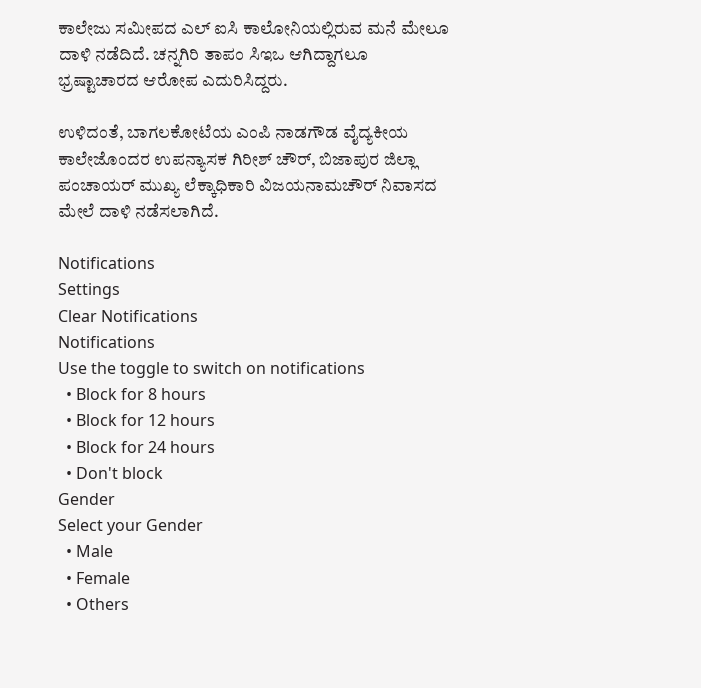ಕಾಲೇಜು ಸಮೀಪದ ಎಲ್ ಐಸಿ ಕಾಲೋನಿಯಲ್ಲಿರುವ ಮನೆ ಮೇಲೂ ದಾಳಿ ನಡೆದಿದೆ. ಚನ್ನಗಿರಿ ತಾಪಂ ಸಿಇಒ ಆಗಿದ್ದಾಗಲೂ ಭ್ರಷ್ಟಾಚಾರದ ಆರೋಪ ಎದುರಿಸಿದ್ದರು.

ಉಳಿದಂತೆ, ಬಾಗಲಕೋಟೆಯ ಎಂಪಿ ನಾಡಗೌಡ ವೈದ್ಯಕೀಯ ಕಾಲೇಜೊಂದರ ಉಪನ್ಯಾಸಕ ಗಿರೀಶ್ ಚೌರ್, ಬಿಜಾಪುರ ಜಿಲ್ಲಾ ಪಂಚಾಯರ್ ಮುಖ್ಯ ಲೆಕ್ಕಾಧಿಕಾರಿ ವಿಜಯನಾಮಚೌರ್ ನಿವಾಸದ ಮೇಲೆ ದಾಳಿ ನಡೆಸಲಾಗಿದೆ.

Notifications
Settings
Clear Notifications
Notifications
Use the toggle to switch on notifications
  • Block for 8 hours
  • Block for 12 hours
  • Block for 24 hours
  • Don't block
Gender
Select your Gender
  • Male
  • Female
  • Others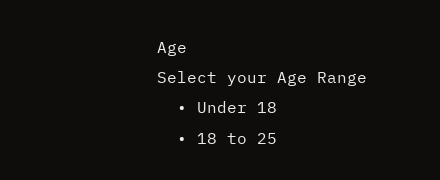Age
Select your Age Range
  • Under 18
  • 18 to 25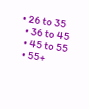• 26 to 35
  • 36 to 45
  • 45 to 55
  • 55+